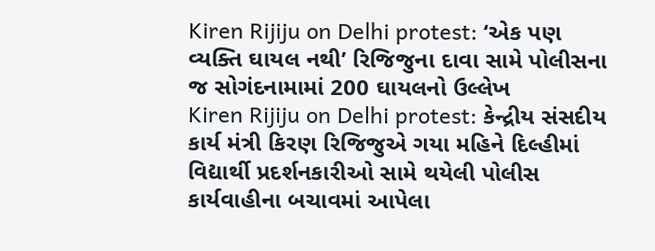Kiren Rijiju on Delhi protest: ‘એક પણ વ્યક્તિ ઘાયલ નથી’ રિજિજુના દાવા સામે પોલીસના જ સોગંદનામામાં 200 ઘાયલનો ઉલ્લેખ
Kiren Rijiju on Delhi protest: કેન્દ્રીય સંસદીય કાર્ય મંત્રી કિરણ રિજિજુએ ગયા મહિને દિલ્હીમાં વિદ્યાર્થી પ્રદર્શનકારીઓ સામે થયેલી પોલીસ કાર્યવાહીના બચાવમાં આપેલા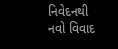નિવેદનથી નવો વિવાદ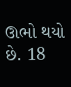ઊભો થયો છે. 18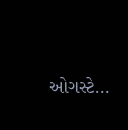ઓગસ્ટે…